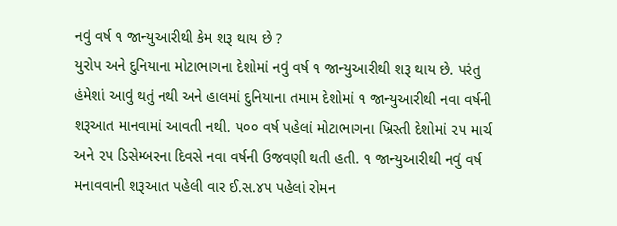નવું વર્ષ ૧ જાન્યુઆરીથી કેમ શરૂ થાય છે ?
યુરોપ અને દુનિયાના મોટાભાગના દેશોમાં નવું વર્ષ ૧ જાન્યુઆરીથી શરૂ થાય છે. પરંતુ હંમેશાં આવું થતું નથી અને હાલમાં દુનિયાના તમામ દેશોમાં ૧ જાન્યુઆરીથી નવા વર્ષની શરૂઆત માનવામાં આવતી નથી. ૫૦૦ વર્ષ પહેલાં મોટાભાગના ખ્રિસ્તી દેશોમાં ૨૫ માર્ચ અને ૨૫ ડિસેમ્બરના દિવસે નવા વર્ષની ઉજવણી થતી હતી. ૧ જાન્યુઆરીથી નવું વર્ષ મનાવવાની શરૂઆત પહેલી વાર ઈ.સ.૪૫ પહેલાં રોમન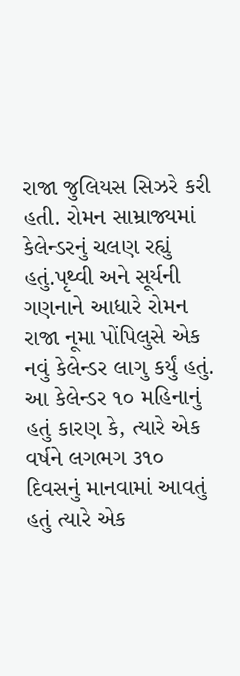રાજા જુલિયસ સિઝરે કરી હતી. રોમન સામ્રાજ્યમાં કેલેન્ડરનું ચલણ રહ્યું હતું.પૃથ્વી અને સૂર્યની ગણનાને આધારે રોમન રાજા નૂમા પોંપિલુસે એક નવું કેલેન્ડર લાગુ કર્યું હતું. આ કેલેન્ડર ૧૦ મહિનાનું હતું કારણ કે, ત્યારે એક વર્ષને લગભગ ૩૧૦ દિવસનું માનવામાં આવતું હતું ત્યારે એક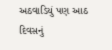અઠવાડિયું પણ આઠ દિવસનું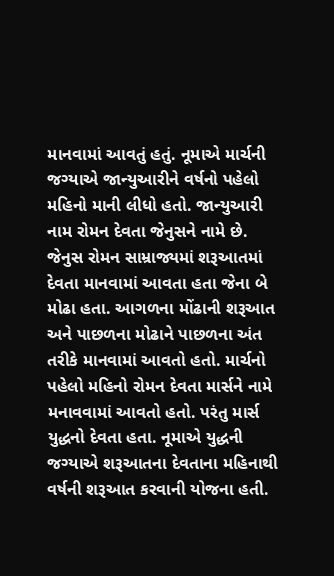માનવામાં આવતું હતું. નૂમાએ માર્ચની જગ્યાએ જાન્યુઆરીને વર્ષનો પહેલો મહિનો માની લીધો હતો. જાન્યુઆરી નામ રોમન દેવતા જેનુસને નામે છે. જેનુસ રોમન સામ્રાજ્યમાં શરૂઆતમાં દેવતા માનવામાં આવતા હતા જેના બે મોઢા હતા. આગળના મોંઢાની શરૂઆત અને પાછળના મોઢાને પાછળના અંત તરીકે માનવામાં આવતો હતો. માર્ચનો પહેલો મહિનો રોમન દેવતા માર્સને નામે મનાવવામાં આવતો હતો. પરંતુ માર્સ યુદ્ધનો દેવતા હતા. નૂમાએ યુદ્ધની જગ્યાએ શરૂઆતના દેવતાના મહિનાથી વર્ષની શરૂઆત કરવાની યોજના હતી.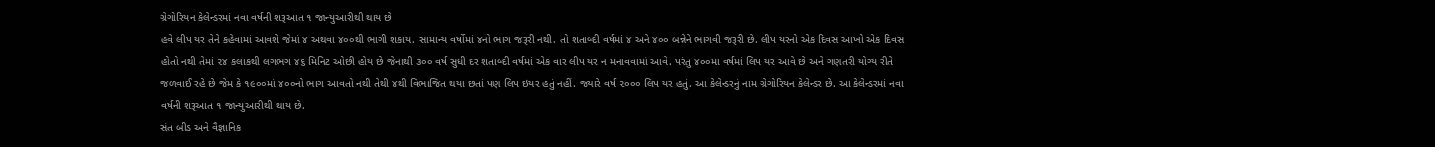ગ્રેગોરિયન કેલેન્ડરમાં નવા વર્ષની શરૂઆત ૧ જાન્યુઆરીથી થાય છે
હવે લીપ યર તેને કહેવામાં આવશે જેમાં ૪ અથવા ૪૦૦થી ભાગી શકાય. સામાન્ય વર્ષોમાં ૪નો ભાગ જરૂરી નથી. તો શતાબ્દી વર્ષમાં ૪ અને ૪૦૦ બન્નેને ભાગવી જરૂરી છે. લીપ યરનો એક દિવસ આખો એક દિવસ હોતો નથી તેમાં ૨૪ કલાકથી લગભગ ૪૬ મિનિટ ઓછી હોય છે જેનાથી ૩૦૦ વર્ષ સુધી દર શતાબ્દી વર્ષમાં એક વાર લીપ યર ન મનાવવામાં આવે. પરંતુ ૪૦૦મા વર્ષમાં લિપ યર આવે છે અને ગણતરી યોગ્ય રીતે જળવાઈ રહે છે જેમ કે ૧૯૦૦માં ૪૦૦નો ભાગ આવતો નથી તેથી ૪થી વિભાજિત થયા છતાં પણ લિપ ઇયર હતું નહીં. જ્યારે વર્ષ ૨૦૦૦ લિપ યર હતું. આ કેલેન્ડરનું નામ ગ્રેગોરિયન કેલેન્ડર છે. આ કેલેન્ડરમાં નવા વર્ષની શરૂઆત ૧ જાન્યુઆરીથી થાય છે.
સંત બીડ અને વૈજ્ઞાનિક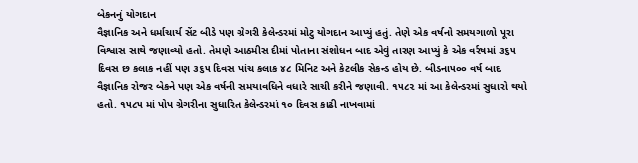બેકનનું યોગદાન
વૈજ્ઞાનિક અને ધર્માચાર્ય સેંટ બીડે પણ ગ્રેગરી કેલેન્ડરમાં મોટુ યોગદાન આપ્યું હતું. તેણે એક વર્ષનો સમયગાળો પૂરા વિશ્વાસ સાથે જણાવ્યો હતો. તેમણે આઠમીસ દીમાં પોતાના સંશોધન બાદ એવું તારણ આપ્યું કે એક વર્રષમાં ૩૬૫ દિવસ છ કલાક નહીં પણ ૩૬૫ દિવસ પાંચ કલાક ૪૮ મિનિટ અને કેટલીક સેકન્ડ હોય છે. બીડના૫૦૦ વર્ષ બાદ વૈજ્ઞાનિક રોજર બેકને પણ એક વર્ષની સમયાવધિને વધારે સાચી કરીને જણાવી. ૧૫૮૨ માં આ કેલેન્ડરમાં સુધારો થયો હતો. ૧૫૮૫ માં પોપ ગ્રેગરીના સુધારિત કેલેન્ડરમાં ૧૦ દિવસ કાઢી નાખવામાં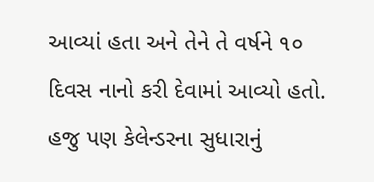આવ્યાં હતા અને તેને તે વર્ષને ૧૦ દિવસ નાનો કરી દેવામાં આવ્યો હતો. હજુ પણ કેલેન્ડરના સુધારાનું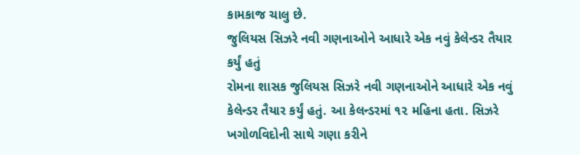કામકાજ ચાલુ છે.
જુલિયસ સિઝરે નવી ગણનાઓને આધારે એક નવું કેલેન્ડર તૈયાર કર્યું હતું
રોમના શાસક જુલિયસ સિઝરે નવી ગણનાઓને આધારે એક નવું કેલેન્ડર તૈયાર કર્યું હતું. આ કેલન્ડરમાં ૧૨ મહિના હતા. સિઝરે ખગોળવિદોની સાથે ગણા કરીને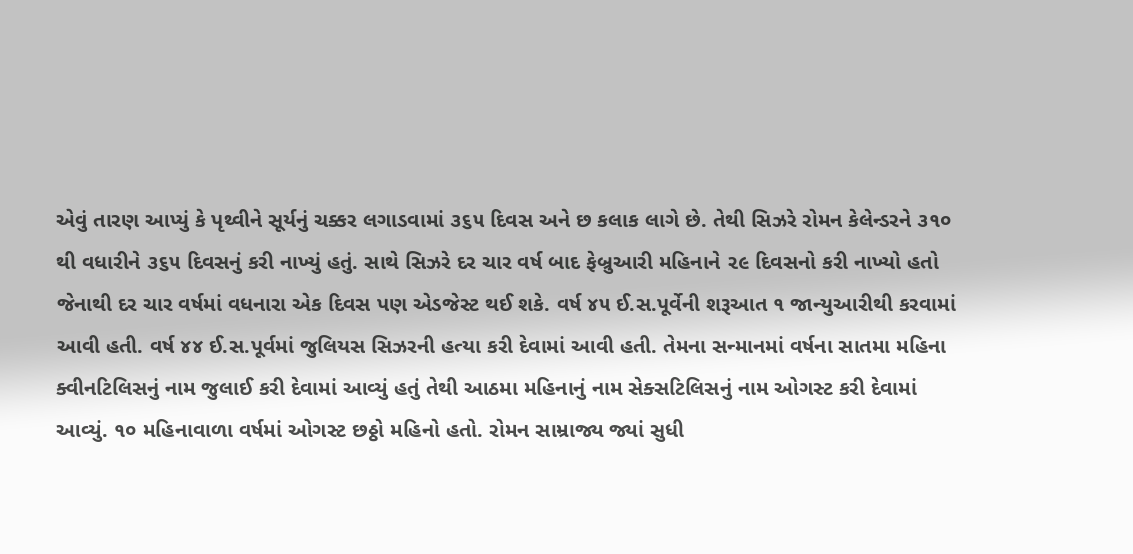એવું તારણ આપ્યું કે પૃથ્વીને સૂર્યનું ચક્કર લગાડવામાં ૩૬૫ દિવસ અને છ કલાક લાગે છે. તેથી સિઝરે રોમન કેલેન્ડરને ૩૧૦ થી વધારીને ૩૬૫ દિવસનું કરી નાખ્યું હતું. સાથે સિઝરે દર ચાર વર્ષ બાદ ફેબ્રુઆરી મહિનાને ૨૯ દિવસનો કરી નાખ્યો હતો જેનાથી દર ચાર વર્ષમાં વધનારા એક દિવસ પણ એડજેસ્ટ થઈ શકે. વર્ષ ૪૫ ઈ.સ.પૂર્વેની શરૂઆત ૧ જાન્યુઆરીથી કરવામાં આવી હતી. વર્ષ ૪૪ ઈ.સ.પૂર્વમાં જુલિયસ સિઝરની હત્યા કરી દેવામાં આવી હતી. તેમના સન્માનમાં વર્ષના સાતમા મહિના ક્વીનટિલિસનું નામ જુલાઈ કરી દેવામાં આવ્યું હતું તેથી આઠમા મહિનાનું નામ સેક્સટિલિસનું નામ ઓગસ્ટ કરી દેવામાં આવ્યું. ૧૦ મહિનાવાળા વર્ષમાં ઓગસ્ટ છઠ્ઠો મહિનો હતો. રોમન સામ્રાજ્ય જ્યાં સુધી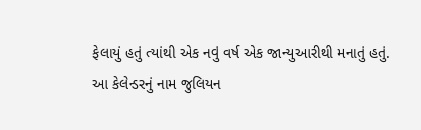ફેલાયું હતું ત્યાંથી એક નવું વર્ષ એક જાન્યુઆરીથી મનાતું હતું. આ કેલેન્ડરનું નામ જુલિયન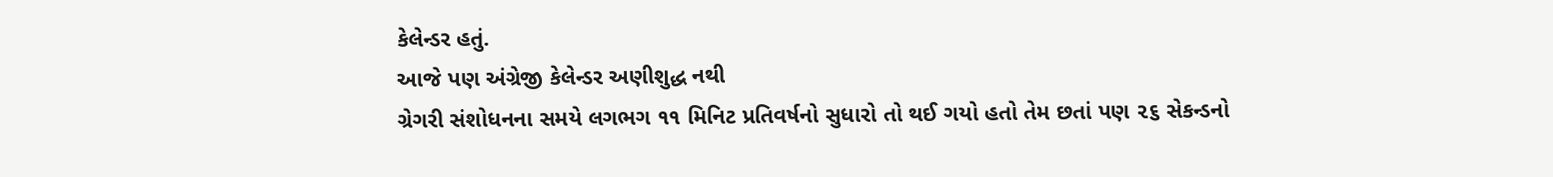કેલેન્ડર હતું.
આજે પણ અંગ્રેજી કેલેન્ડર અણીશુદ્ધ નથી
ગ્રેગરી સંશોધનના સમયે લગભગ ૧૧ મિનિટ પ્રતિવર્ષનો સુધારો તો થઈ ગયો હતો તેમ છતાં પણ ૨૬ સેકન્ડનો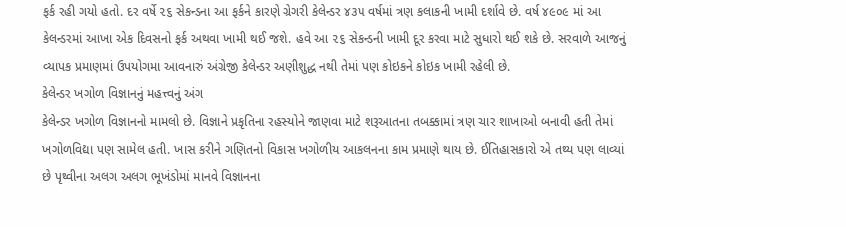ફર્ક રહી ગયો હતો. દર વર્ષે ૨૬ સેકન્ડના આ ફર્કને કારણે ગ્રેગરી કેલેન્ડર ૪૩૫ વર્ષમાં ત્રણ કલાકની ખામી દર્શાવે છે. વર્ષ ૪૯૦૯ માં આ કેલન્ડરમાં આખા એક દિવસનો ફર્ક અથવા ખામી થઈ જશે. હવે આ ૨૬ સેકન્ડની ખામી દૂર કરવા માટે સુધારો થઈ શકે છે. સરવાળે આજનું વ્યાપક પ્રમાણમાં ઉપયોગમા આવનારું અંગ્રેજી કેલેન્ડર અણીશુદ્ધ નથી તેમાં પણ કોઇકને કોઇક ખામી રહેલી છે.
કેલેન્ડર ખગોળ વિજ્ઞાનનું મહત્ત્વનું અંગ
કેલેન્ડર ખગોળ વિજ્ઞાનનો મામલો છે. વિજ્ઞાને પ્રકૃતિના રહસ્યોને જાણવા માટે શરૂઆતના તબક્કામાં ત્રણ ચાર શાખાઓ બનાવી હતી તેમાં ખગોળવિદ્યા પણ સામેલ હતી. ખાસ કરીને ગણિતનો વિકાસ ખગોળીય આકલનના કામ પ્રમાણે થાય છે. ઈતિહાસકારો એ તથ્ય પણ લાવ્યાં છે પૃથ્વીના અલગ અલગ ભૂખંડોમાં માનવે વિજ્ઞાનના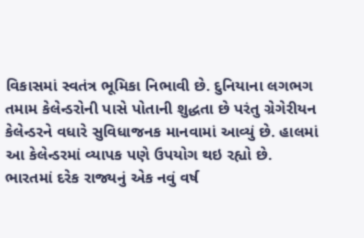વિકાસમાં સ્વતંત્ર ભૂમિકા નિભાવી છે. દુનિયાના લગભગ તમામ કેલેન્ડરોની પાસે પોતાની શુદ્ધતા છે પરંતુ ગ્રેગેરીયન કેલેન્ડરને વધારે સુવિધાજનક માનવામાં આવ્યું છે. હાલમાં આ કેલેન્ડરમાં વ્યાપક પણે ઉપયોગ થઇ રહ્યો છે.
ભારતમાં દરેક રાજ્યનું એક નવું વર્ષ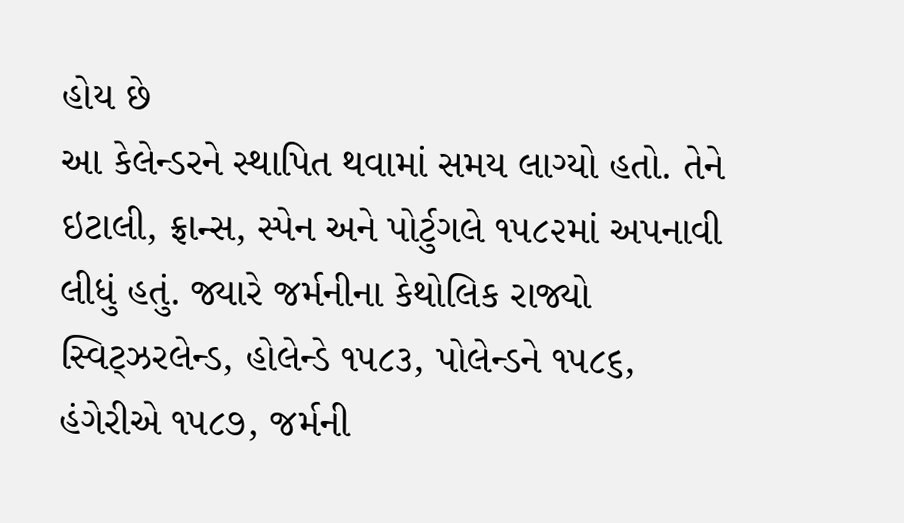હોય છે
આ કેલેન્ડરને સ્થાપિત થવામાં સમય લાગ્યો હતો. તેને ઇટાલી, ફ્રાન્સ, સ્પેન અને પોર્ટુગલે ૧૫૮૨માં અપનાવી લીધું હતું. જ્યારે જર્મનીના કેથોલિક રાજ્યો સ્વિટ્ઝરલેન્ડ, હોલેન્ડે ૧૫૮૩, પોલેન્ડને ૧૫૮૬, હંગેરીએ ૧૫૮૭, જર્મની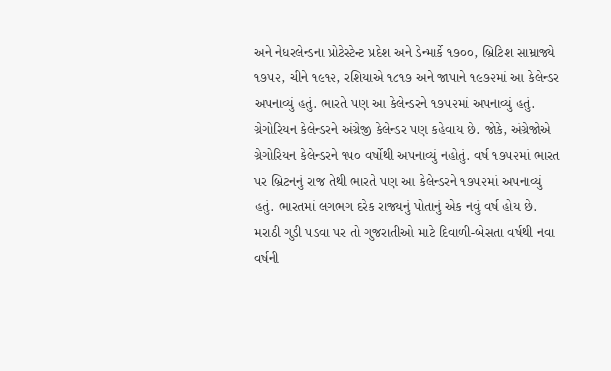અને નેધરલેન્ડના પ્રોટેસ્ટેન્ટ પ્રદેશ અને ડેન્માર્કે ૧૭૦૦, બ્રિટિશ સામ્રાજ્યે ૧૭૫૨, ચીને ૧૯૧૨, રશિયાએ ૧૮૧૭ અને જાપાને ૧૯૭૨માં આ કેલેન્ડર અપનાવ્યું હતું. ભારતે પણ આ કેલેન્ડરને ૧૭૫૨માં અપનાવ્યું હતું. ગ્રેગોરિયન કેલેન્ડરને અંગ્રેજી કેલેન્ડર પણ કહેવાય છે. જોકે, અંગ્રેજોએ ગ્રેગોરિયન કેલેન્ડરને ૧૫૦ વર્ષોથી અપનાવ્યું નહોતું. વર્ષ ૧૭૫૨માં ભારત પર બ્રિટનનું રાજ તેથી ભારતે પણ આ કેલેન્ડરને ૧૭૫૨માં અપનાવ્યું હતું. ભારતમાં લગભગ દરેક રાજ્યનું પોતાનું એક નવું વર્ષ હોય છે. મરાઠી ગુડી પડવા પર તો ગુજરાતીઓ માટે દિવાળી-બેસતા વર્ષથી નવા વર્ષની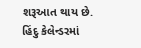શરૂઆત થાય છે. હિંદુ કેલેન્ડરમાં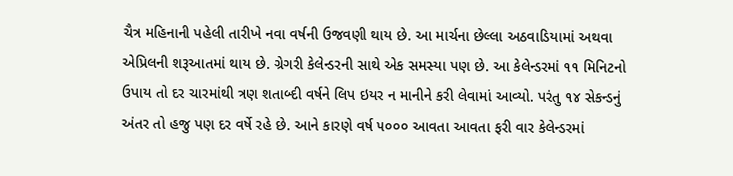ચૈત્ર મહિનાની પહેલી તારીખે નવા વર્ષની ઉજવણી થાય છે. આ માર્ચના છેલ્લા અઠવાડિયામાં અથવા એપ્રિલની શરૂઆતમાં થાય છે. ગ્રેગરી કેલેન્ડરની સાથે એક સમસ્યા પણ છે. આ કેલેન્ડરમાં ૧૧ મિનિટનો ઉપાય તો દર ચારમાંથી ત્રણ શતાબ્દી વર્ષને લિપ ઇયર ન માનીને કરી લેવામાં આવ્યો. પરંતુ ૧૪ સેકન્ડનું અંતર તો હજુ પણ દર વર્ષે રહે છે. આને કારણે વર્ષ ૫૦૦૦ આવતા આવતા ફરી વાર કેલેન્ડરમાં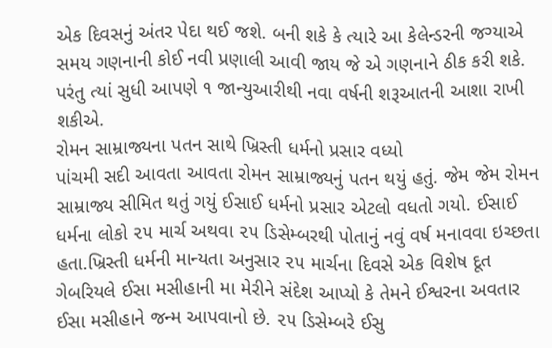એક દિવસનું અંતર પેદા થઈ જશે. બની શકે કે ત્યારે આ કેલેન્ડરની જગ્યાએ સમય ગણનાની કોઈ નવી પ્રણાલી આવી જાય જે એ ગણનાને ઠીક કરી શકે. પરંતુ ત્યાં સુધી આપણે ૧ જાન્યુઆરીથી નવા વર્ષની શરૂઆતની આશા રાખી શકીએ.
રોમન સામ્રાજ્યના પતન સાથે ખ્રિસ્તી ધર્મનો પ્રસાર વધ્યો
પાંચમી સદી આવતા આવતા રોમન સામ્રાજ્યનું પતન થયું હતું. જેમ જેમ રોમન સામ્રાજ્ય સીમિત થતું ગયું ઈસાઈ ધર્મનો પ્રસાર એટલો વધતો ગયો. ઈસાઈ ધર્મના લોકો ૨૫ માર્ચ અથવા ૨૫ ડિસેમ્બરથી પોતાનું નવું વર્ષ મનાવવા ઇચ્છતા હતા.ખ્રિસ્તી ધર્મની માન્યતા અનુસાર ૨૫ માર્ચના દિવસે એક વિશેષ દૂત ગેબરિયલે ઈસા મસીહાની મા મેરીને સંદેશ આપ્યો કે તેમને ઈશ્વરના અવતાર ઈસા મસીહાને જન્મ આપવાનો છે. ૨૫ ડિસેમ્બરે ઈસુ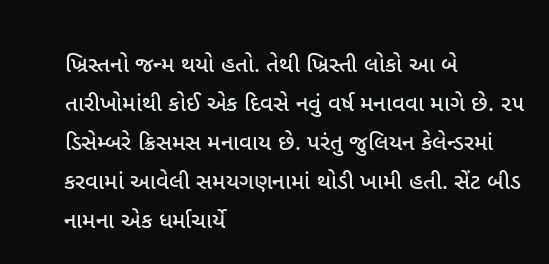ખ્રિસ્તનો જન્મ થયો હતો. તેથી ખ્રિસ્તી લોકો આ બે તારીખોમાંથી કોઈ એક દિવસે નવું વર્ષ મનાવવા માગે છે. ૨૫ ડિસેમ્બરે ક્રિસમસ મનાવાય છે. પરંતુ જુલિયન કેલેન્ડરમાં કરવામાં આવેલી સમયગણનામાં થોડી ખામી હતી. સેંટ બીડ નામના એક ધર્માચાર્યે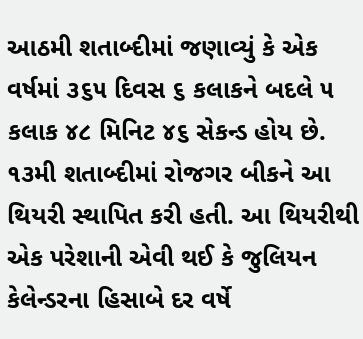આઠમી શતાબ્દીમાં જણાવ્યું કે એક વર્ષમાં ૩૬૫ દિવસ ૬ કલાકને બદલે ૫ કલાક ૪૮ મિનિટ ૪૬ સેકન્ડ હોય છે. ૧૩મી શતાબ્દીમાં રોજગર બીકને આ થિયરી સ્થાપિત કરી હતી. આ થિયરીથી એક પરેશાની એવી થઈ કે જુલિયન કેલેન્ડરના હિસાબે દર વર્ષે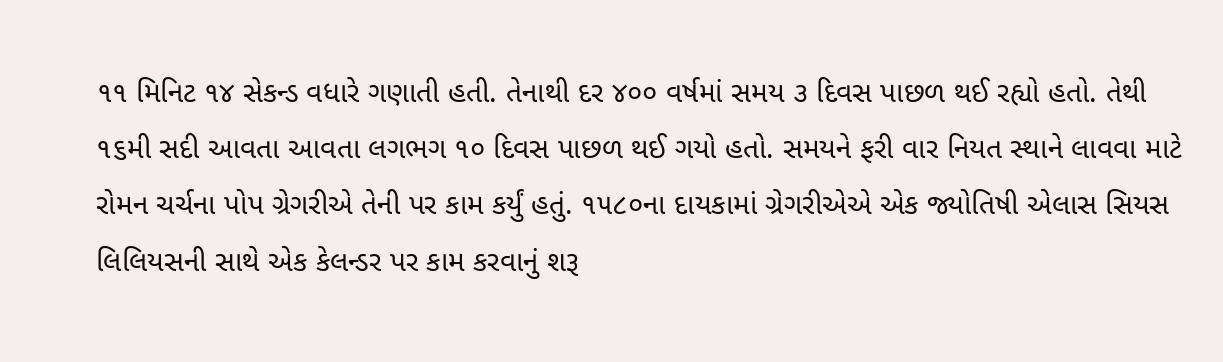૧૧ મિનિટ ૧૪ સેકન્ડ વધારે ગણાતી હતી. તેનાથી દર ૪૦૦ વર્ષમાં સમય ૩ દિવસ પાછળ થઈ રહ્યો હતો. તેથી ૧૬મી સદી આવતા આવતા લગભગ ૧૦ દિવસ પાછળ થઈ ગયો હતો. સમયને ફરી વાર નિયત સ્થાને લાવવા માટે રોમન ચર્ચના પોપ ગ્રેગરીએ તેની પર કામ કર્યું હતું. ૧૫૮૦ના દાયકામાં ગ્રેગરીએએ એક જ્યોતિષી એલાસ સિયસ લિલિયસની સાથે એક કેલન્ડર પર કામ કરવાનું શરૂ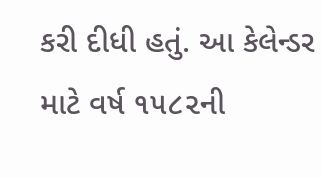કરી દીધી હતું. આ કેલેન્ડર માટે વર્ષ ૧૫૮૨ની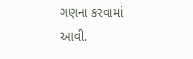ગણના કરવામાં આવી.